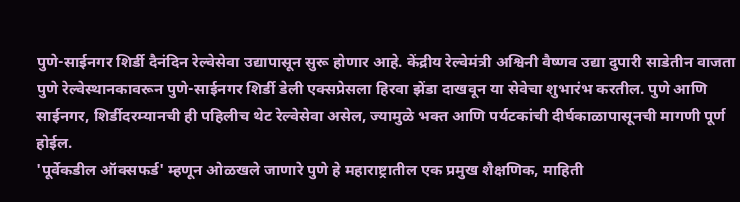पुणे-साईनगर शिर्डी दैनंदिन रेल्वेसेवा उद्यापासून सुरू होणार आहे. केंद्रीय रेल्वेमंत्री अश्विनी वैष्णव उद्या दुपारी साडेतीन वाजता पुणे रेल्वेस्थानकावरून पुणे-साईनगर शिर्डी डेली एक्सप्रेसला हिरवा झेंडा दाखवून या सेवेचा शुभारंभ करतील. पुणे आणि साईनगर, शिर्डीदरम्यानची ही पहिलीच थेट रेल्वेसेवा असेल, ज्यामुळे भक्त आणि पर्यटकांची दीर्घकाळापासूनची मागणी पूर्ण होईल.
'पूर्वेकडील ऑक्सफर्ड' म्हणून ओळखले जाणारे पुणे हे महाराष्ट्रातील एक प्रमुख शैक्षणिक, माहिती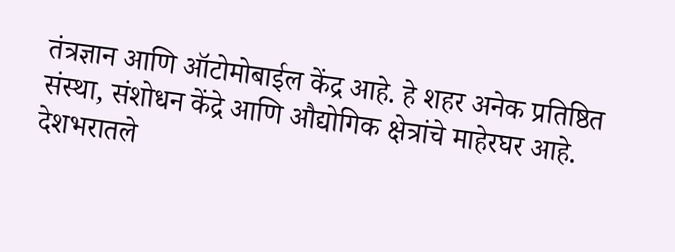तंत्रज्ञान आणि ऑटोमोबाईल केंद्र आहे. हे शहर अनेक प्रतिष्ठित संस्था, संशोधन केंद्रे आणि औद्योगिक क्षेत्रांचे माहेरघर आहे. देशभरातले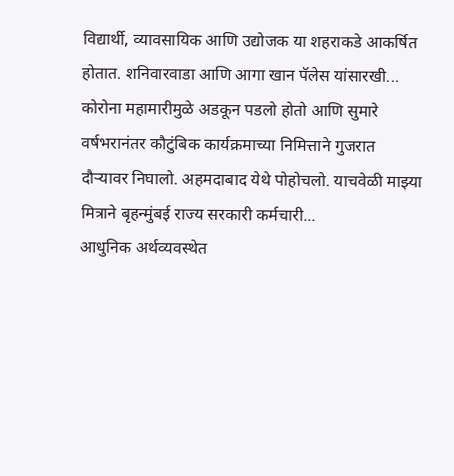विद्यार्थी, व्यावसायिक आणि उद्योजक या शहराकडे आकर्षित होतात. शनिवारवाडा आणि आगा खान पॅलेस यांसारखी...
कोरोना महामारीमुळे अडकून पडलो होतो आणि सुमारे वर्षभरानंतर कौटुंबिक कार्यक्रमाच्या निमित्ताने गुजरात दौऱ्यावर निघालो. अहमदाबाद येथे पोहोचलो. याचवेळी माझ्या मित्राने बृहन्मुंबई राज्य सरकारी कर्मचारी...
आधुनिक अर्थव्यवस्थेत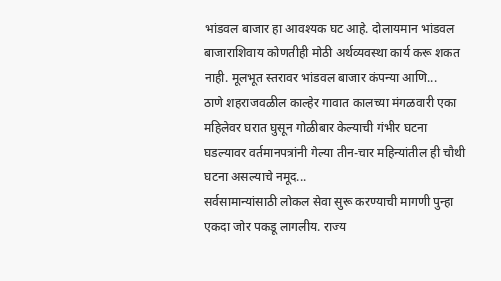भांडवल बाजार हा आवश्यक घट आहे. दोलायमान भांडवल बाजाराशिवाय कोणतीही मोठी अर्थव्यवस्था कार्य करू शकत नाही. मूलभूत स्तरावर भांडवल बाजार कंपन्या आणि...
ठाणे शहराजवळील काल्हेर गावात कालच्या मंगळवारी एका महिलेवर घरात घुसून गोळीबार केल्याची गंभीर घटना घडल्यावर वर्तमानपत्रांनी गेल्या तीन-चार महिन्यांतील ही चौथी घटना असल्याचे नमूद...
सर्वसामान्यांसाठी लोकल सेवा सुरू करण्याची मागणी पुन्हा एकदा जोर पकडू लागलीय. राज्य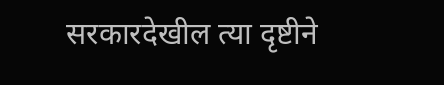सरकारदेखील त्या दृष्टीने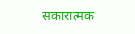सकारात्मक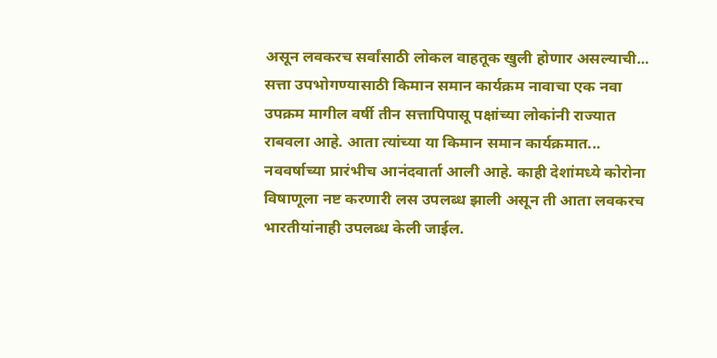असून लवकरच सर्वांसाठी लोकल वाहतूक खुली होणार असल्याची...
सत्ता उपभोगण्यासाठी किमान समान कार्यक्रम नावाचा एक नवा उपक्रम मागील वर्षी तीन सत्तापिपासू पक्षांच्या लोकांनी राज्यात राबवला आहे. आता त्यांच्या या किमान समान कार्यक्रमात...
नववर्षाच्या प्रारंभीच आनंदवार्ता आली आहे. काही देशांमध्ये कोरोना विषाणूला नष्ट करणारी लस उपलब्ध झाली असून ती आता लवकरच भारतीयांनाही उपलब्ध केली जाईल.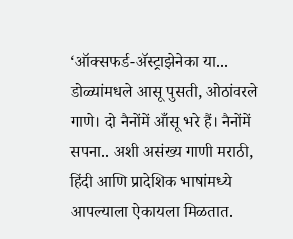‘ऑक्सफर्ड-ॲस्ट्राझेनेका या...
डोळ्यांमधले आसू पुसती, ओठांवरले गाणे। दो नैनोंमें आँसू भरे हैं। नैनोंमें सपना.. अशी असंख्य गाणी मराठी, हिंदी आणि प्रादेशिक भाषांमध्ये आपल्याला ऐकायला मिळतात.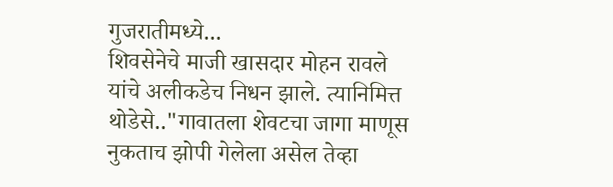गुजरातीमध्ये...
शिवसेनेचे माजी खासदार मोहन रावले यांचे अलीकडेच निधन झाले. त्यानिमित्त थोडेसे.."गावातला शेवटचा जागा माणूस
नुकताच झोपी गेलेला असेल तेव्हा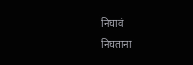निघावं
निघताना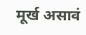मूर्ख असावं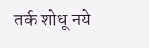तर्क शोधू नये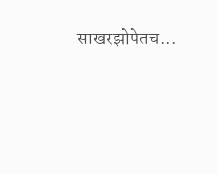साखरझोपेतच...